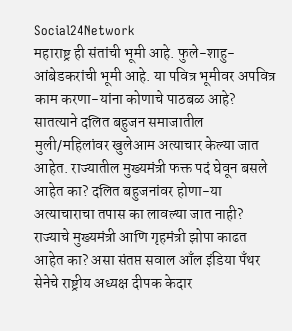Social24Network
महाराष्ट्र ही संतांची भूमी आहे. फुले-शाहु-आंबेडकरांची भूमी आहे. या पवित्र भूमीवर अपवित्र काम करणा-यांना कोणाचे पाठबळ आहे? सातत्याने दलित बहुजन समाजातील मुली/महिलांवर खुलेआम अत्याचार केल्या जात आहेत. राज्यातील मुख्यमंत्री फक्त पदं घेवून बसले आहेत का? दलित बहुजनांवर होणा-या अत्याचाराचा तपास का लावल्या जात नाही? राज्याचे मुख्यमंत्री आणि गृहमंत्री झोपा काढत आहेत का? असा संतप्त सवाल आँल इंडिया पॅंथर सेनेचे राष्ट्रीय अध्यक्ष दीपक केदार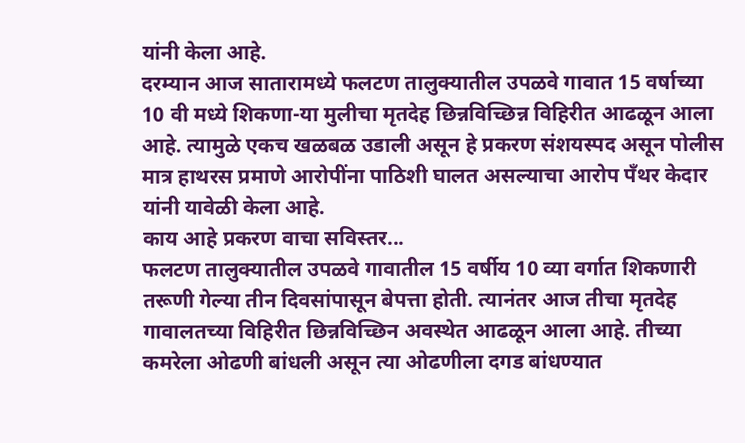यांनी केला आहे.
दरम्यान आज सातारामध्ये फलटण तालुक्यातील उपळवे गावात 15 वर्षाच्या 10 वी मध्ये शिकणा-या मुलीचा मृतदेह छिन्नविच्छिन्न विहिरीत आढळून आला आहे. त्यामुळे एकच खळबळ उडाली असून हे प्रकरण संशयस्पद असून पोलीस मात्र हाथरस प्रमाणे आरोपींना पाठिशी घालत असल्याचा आरोप पॅंथर केदार यांनी यावेळी केला आहे.
काय आहे प्रकरण वाचा सविस्तर...
फलटण तालुक्यातील उपळवे गावातील 15 वर्षीय 10 व्या वर्गात शिकणारी तरूणी गेल्या तीन दिवसांपासून बेपत्ता होती. त्यानंतर आज तीचा मृतदेह गावालतच्या विहिरीत छिन्नविच्छिन अवस्थेत आढळून आला आहे. तीच्या कमरेला ओढणी बांधली असून त्या ओढणीला दगड बांधण्यात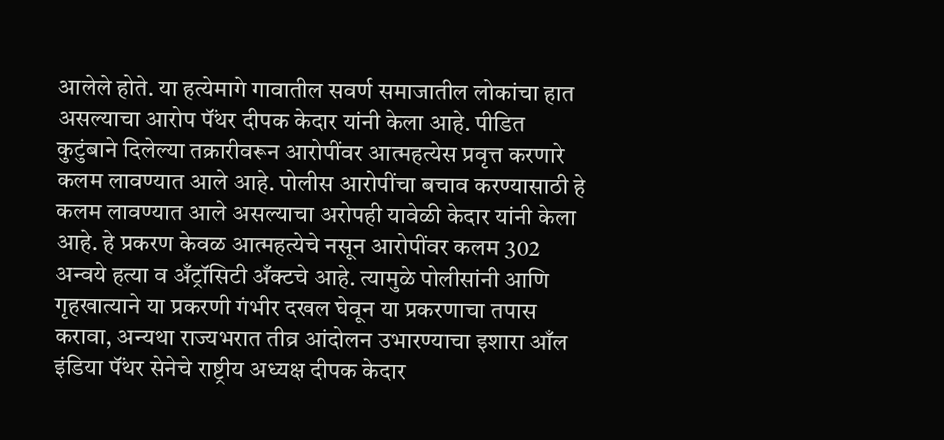आलेले होते. या हत्येमागे गावातील सवर्ण समाजातील लोकांचा हात असल्याचा आरोप पॅंथर दीपक केदार यांनी केला आहे. पीडित कुटुंबाने दिलेल्या तक्रारीवरून आरोपींवर आत्महत्येस प्रवृत्त करणारे कलम लावण्यात आले आहे. पोलीस आरोपींचा बचाव करण्यासाठी हे कलम लावण्यात आले असल्याचा अरोपही यावेळी केदार यांनी केला आहे. हे प्रकरण केवळ आत्महत्येचे नसून आरोपींवर कलम 302 अन्वये हत्या व अँट्रॉसिटी अँक्टचे आहे. त्यामुळे पोलीसांनी आणि गृहखात्याने या प्रकरणी गंभीर दखल घेवून या प्रकरणाचा तपास करावा, अन्यथा राज्यभरात तीव्र आंदोलन उभारण्याचा इशारा आँल इंडिया पॅंथर सेनेचे राष्ट्रीय अध्यक्ष दीपक केदार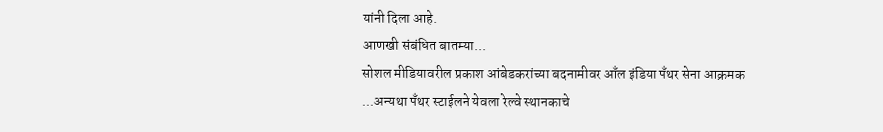यांनी दिला आहे.
आणखी संबंधित बातम्या...
सोशल मीडियावरील प्रकाश आंबेडकरांच्या बदनामीवर आँल इंडिया पॅंथर सेना आक्रमक
...अन्यथा पॅंथर स्टाईलने येवला रेल्वे स्थानकाचे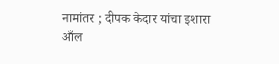नामांतर ; दीपक केदार यांचा इशारा
आँल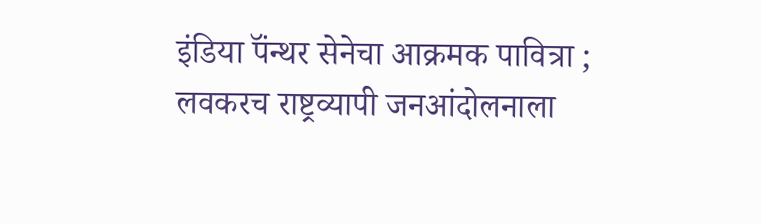इंडिया पॅंन्थर सेनेचा आक्रमक पावित्रा ; लवकरच राष्ट्रव्यापी जनआंदोलनाला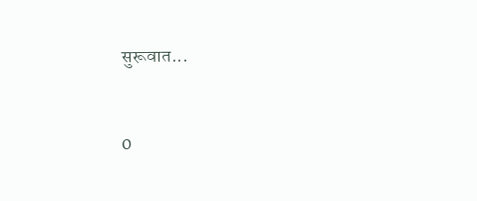सुरूवात...


0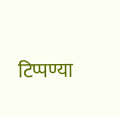टिप्पण्या